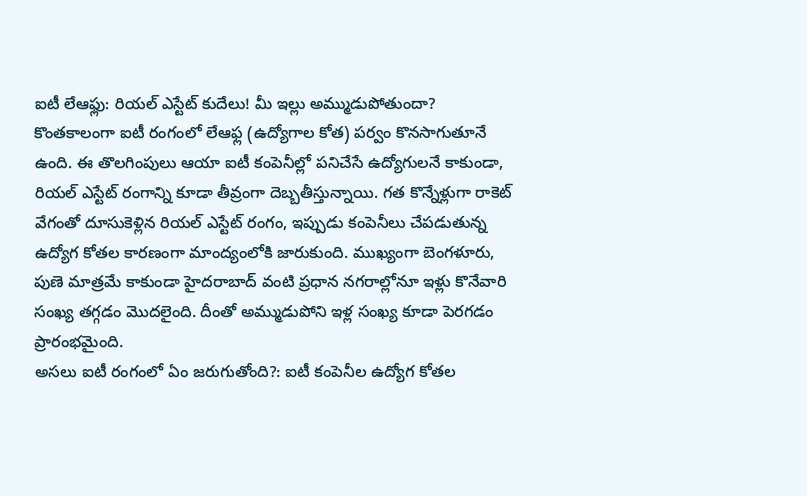ఐటీ లేఆఫ్లు: రియల్ ఎస్టేట్ కుదేలు! మీ ఇల్లు అమ్ముడుపోతుందా?
కొంతకాలంగా ఐటీ రంగంలో లేఆఫ్ల (ఉద్యోగాల కోత) పర్వం కొనసాగుతూనే ఉంది. ఈ తొలగింపులు ఆయా ఐటీ కంపెనీల్లో పనిచేసే ఉద్యోగులనే కాకుండా, రియల్ ఎస్టేట్ రంగాన్ని కూడా తీవ్రంగా దెబ్బతీస్తున్నాయి. గత కొన్నేళ్లుగా రాకెట్ వేగంతో దూసుకెళ్లిన రియల్ ఎస్టేట్ రంగం, ఇప్పుడు కంపెనీలు చేపడుతున్న ఉద్యోగ కోతల కారణంగా మాంద్యంలోకి జారుకుంది. ముఖ్యంగా బెంగళూరు, పుణె మాత్రమే కాకుండా హైదరాబాద్ వంటి ప్రధాన నగరాల్లోనూ ఇళ్లు కొనేవారి సంఖ్య తగ్గడం మొదలైంది. దీంతో అమ్ముడుపోని ఇళ్ల సంఖ్య కూడా పెరగడం ప్రారంభమైంది.
అసలు ఐటీ రంగంలో ఏం జరుగుతోంది?: ఐటీ కంపెనీల ఉద్యోగ కోతల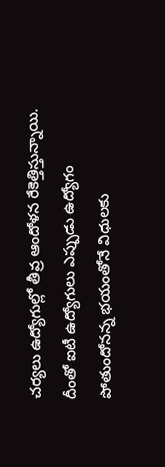చర్యలు ఉద్యోగుల్లో తీవ్ర ఆందోళన రేకెత్తిస్తున్నాయి. దీంతో ఐటీ ఉద్యోగులు ఎప్పుడు ఉద్యోగం పోతుందోనన్న భయంతోనే విధులకు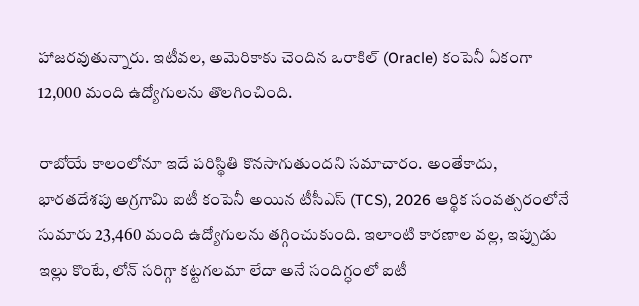హాజరవుతున్నారు. ఇటీవల, అమెరికాకు చెందిన ఒరాకిల్ (Oracle) కంపెనీ ఏకంగా 12,000 మంది ఉద్యోగులను తొలగించింది.

రాబోయే కాలంలోనూ ఇదే పరిస్థితి కొనసాగుతుందని సమాచారం. అంతేకాదు, భారతదేశపు అగ్రగామి ఐటీ కంపెనీ అయిన టీసీఎస్ (TCS), 2026 ఆర్థిక సంవత్సరంలోనే సుమారు 23,460 మంది ఉద్యోగులను తగ్గించుకుంది. ఇలాంటి కారణాల వల్ల, ఇప్పుడు ఇల్లు కొంటే, లోన్ సరిగ్గా కట్టగలమా లేదా అనే సందిగ్ధంలో ఐటీ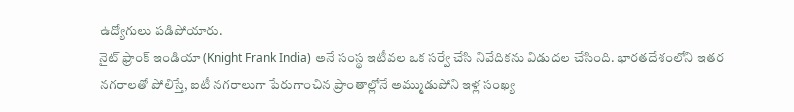ఉద్యోగులు పడిపోయారు.
నైట్ ఫ్రాంక్ ఇండియా (Knight Frank India) అనే సంస్థ ఇటీవల ఒక సర్వే చేసి నివేదికను విడుదల చేసింది. భారతదేశంలోని ఇతర నగరాలతో పోలిస్తే, ఐటీ నగరాలుగా పేరుగాంచిన ప్రాంతాల్లోనే అమ్ముడుపోని ఇళ్ల సంఖ్య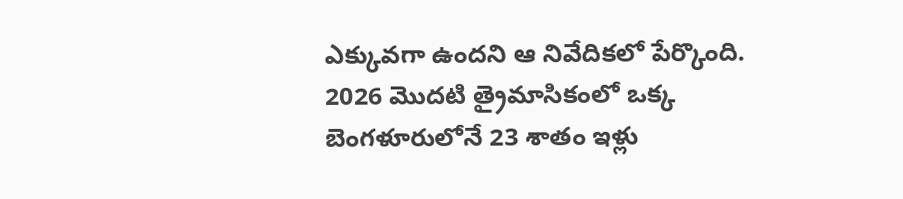ఎక్కువగా ఉందని ఆ నివేదికలో పేర్కొంది. 2026 మొదటి త్రైమాసికంలో ఒక్క బెంగళూరులోనే 23 శాతం ఇళ్లు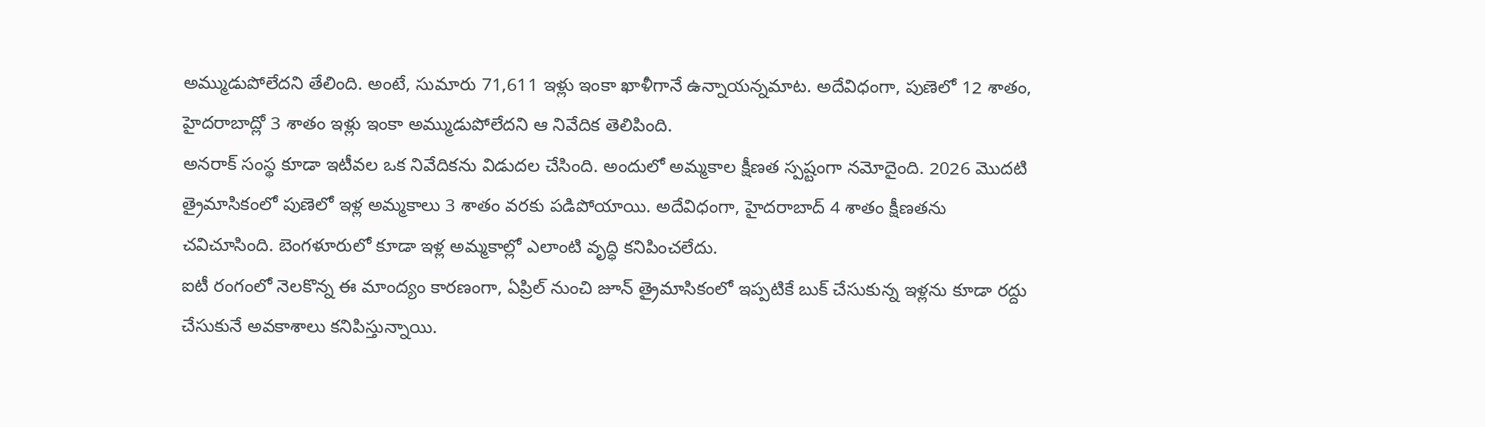అమ్ముడుపోలేదని తేలింది. అంటే, సుమారు 71,611 ఇళ్లు ఇంకా ఖాళీగానే ఉన్నాయన్నమాట. అదేవిధంగా, పుణెలో 12 శాతం, హైదరాబాద్లో 3 శాతం ఇళ్లు ఇంకా అమ్ముడుపోలేదని ఆ నివేదిక తెలిపింది.
అనరాక్ సంస్థ కూడా ఇటీవల ఒక నివేదికను విడుదల చేసింది. అందులో అమ్మకాల క్షీణత స్పష్టంగా నమోదైంది. 2026 మొదటి త్రైమాసికంలో పుణెలో ఇళ్ల అమ్మకాలు 3 శాతం వరకు పడిపోయాయి. అదేవిధంగా, హైదరాబాద్ 4 శాతం క్షీణతను చవిచూసింది. బెంగళూరులో కూడా ఇళ్ల అమ్మకాల్లో ఎలాంటి వృద్ధి కనిపించలేదు.
ఐటీ రంగంలో నెలకొన్న ఈ మాంద్యం కారణంగా, ఏప్రిల్ నుంచి జూన్ త్రైమాసికంలో ఇప్పటికే బుక్ చేసుకున్న ఇళ్లను కూడా రద్దు చేసుకునే అవకాశాలు కనిపిస్తున్నాయి.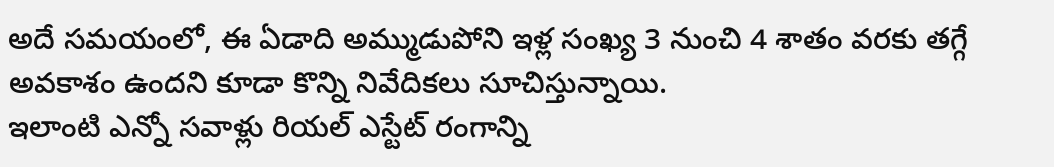అదే సమయంలో, ఈ ఏడాది అమ్ముడుపోని ఇళ్ల సంఖ్య 3 నుంచి 4 శాతం వరకు తగ్గే అవకాశం ఉందని కూడా కొన్ని నివేదికలు సూచిస్తున్నాయి.
ఇలాంటి ఎన్నో సవాళ్లు రియల్ ఎస్టేట్ రంగాన్ని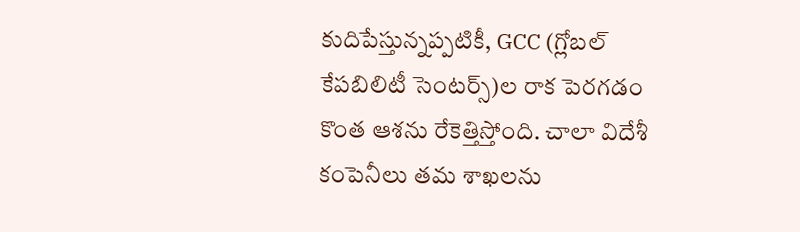కుదిపేస్తున్నప్పటికీ, GCC (గ్లోబల్ కేపబిలిటీ సెంటర్స్)ల రాక పెరగడం కొంత ఆశను రేకెత్తిస్తోంది. చాలా విదేశీ కంపెనీలు తమ శాఖలను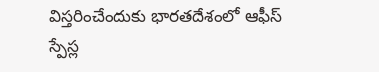విస్తరించేందుకు భారతదేశంలో ఆఫీస్ స్పేస్ల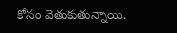కోసం వెతుకుతున్నాయి.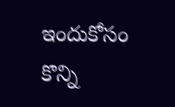ఇందుకోసం కొన్ని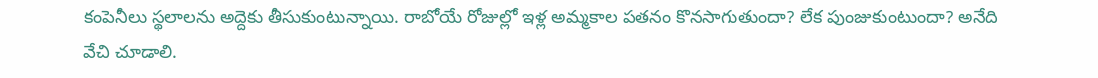కంపెనీలు స్థలాలను అద్దెకు తీసుకుంటున్నాయి. రాబోయే రోజుల్లో ఇళ్ల అమ్మకాల పతనం కొనసాగుతుందా? లేక పుంజుకుంటుందా? అనేది వేచి చూడాలి.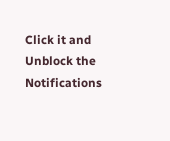Click it and Unblock the Notifications